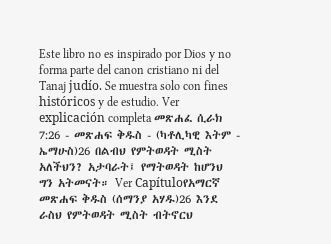Este libro no es inspirado por Dios y no forma parte del canon cristiano ni del Tanaj judío. Se muestra solo con fines históricos y de estudio. Ver explicación completa መጽሐፈ ሲራክ 7:26 - መጽሐፍ ቅዱስ - (ካቶሊካዊ እትም - ኤማሁስ)26 በልብህ የምትወዳት ሚስት አለችህን? አታባራት፤ የማትወዳት ከሆንህ ግን አትመናት። Ver Capítuloየአማርኛ መጽሐፍ ቅዱስ (ሰማንያ አሃዱ)26 እንደ ራስህ የምትወዳት ሚስት ብትኖርህ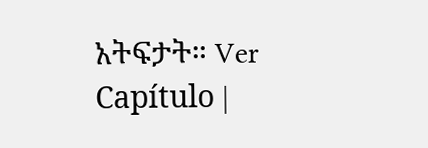አትፍታት። Ver Capítulo |